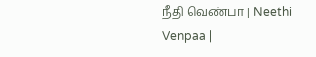நீதி வெண்பா | Neethi Venpaa |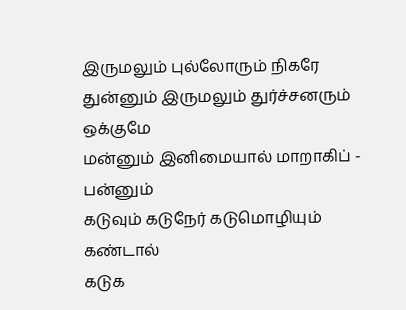இருமலும் புல்லோரும் நிகரே
துன்னும் இருமலும் துர்ச்சனரும் ஒக்குமே
மன்னும் இனிமையால் மாறாகிப் - பன்னும்
கடுவும் கடுநேர் கடுமொழியும் கண்டால்
கடுக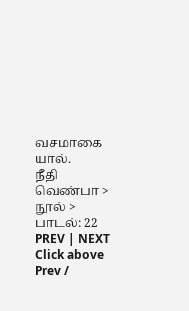வசமாகை யால்.
நீதி வெண்பா > நூல் > பாடல்: 22
PREV | NEXT
Click above Prev /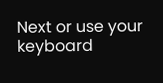Next or use your keyboard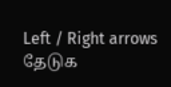Left / Right arrows
தேடுக